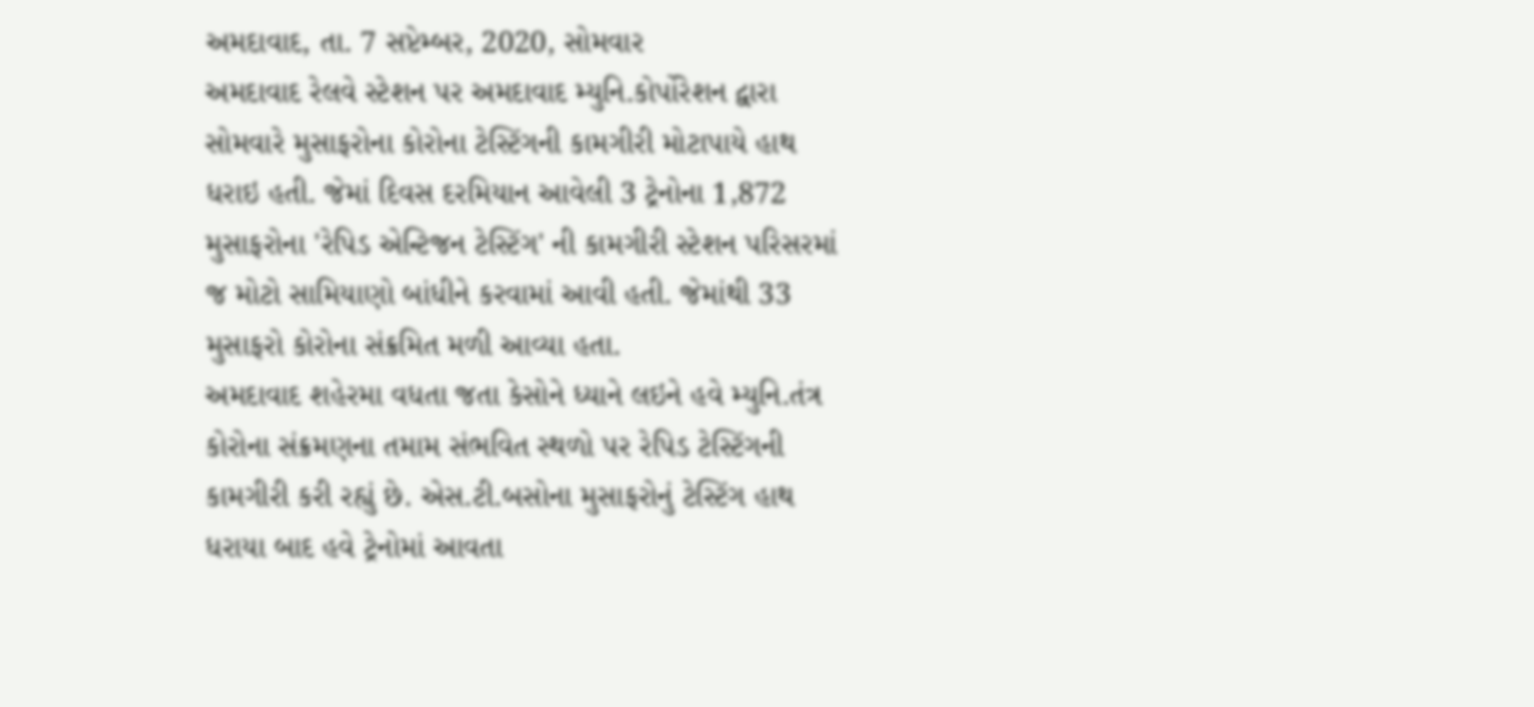અમદાવાદ, તા. 7 સપ્ટેમ્બર, 2020, સોમવાર
અમદાવાદ રેલવે સ્ટેશન પર અમદાવાદ મ્યુનિ.કોર્પોરેશન દ્વારા સોમવારે મુસાફરોના કોરોના ટેસ્ટિંગની કામગીરી મોટાપાયે હાથ ધરાઇ હતી. જેમાં દિવસ દરમિયાન આવેલી 3 ટ્રેનોના 1,872 મુસાફરોના 'રેપિડ એન્ટિજન ટેસ્ટિંગ' ની કામગીરી સ્ટેશન પરિસરમાં જ મોટો સામિયાણો બાંધીને કરવામાં આવી હતી. જેમાંથી 33 મુસાફરો કોરોના સંક્રમિત મળી આવ્યા હતા.
અમદાવાદ શહેરમા વધતા જતા કેસોને ધ્યાને લઇને હવે મ્યુનિ.તંત્ર કોરોના સંક્રમણના તમામ સંભવિત સ્થળો પર રેપિડ ટેસ્ટિંગની કામગીરી કરી રહ્યું છે. એસ.ટી.બસોના મુસાફરોનું ટેસ્ટિંગ હાથ ધરાયા બાદ હવે ટ્રેનોમાં આવતા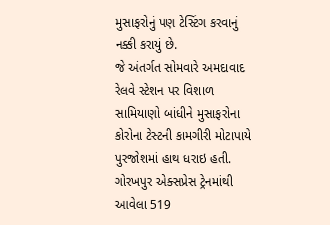મુસાફરોનું પણ ટેસ્ટિંગ કરવાનું નક્કી કરાયું છે.
જે અંતર્ગત સોમવારે અમદાવાદ રેલવે સ્ટેશન પર વિશાળ સામિયાણો બાંધીને મુસાફરોના કોરોના ટેસ્ટની કામગીરી મોટાપાયે પુરજોશમાં હાથ ધરાઇ હતી. ગોરખપુર એક્સપ્રેસ ટ્રેનમાંથી આવેલા 519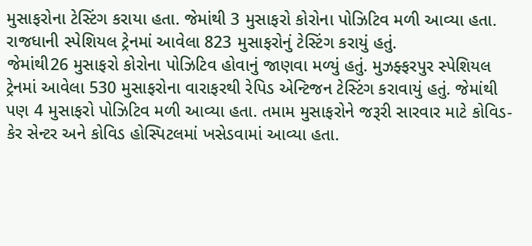મુસાફરોના ટેસ્ટિંગ કરાયા હતા. જેમાંથી 3 મુસાફરો કોરોના પોઝિટિવ મળી આવ્યા હતા. રાજધાની સ્પેશિયલ ટ્રેનમાં આવેલા 823 મુસાફરોનું ટેસ્ટિંગ કરાયું હતું.
જેમાંથી26 મુસાફરો કોરોના પોઝિટિવ હોવાનું જાણવા મળ્યું હતું. મુઝફ્ફરપુર સ્પેશિયલ ટ્રેનમાં આવેલા 530 મુસાફરોના વારાફરથી રેપિડ એન્ટિજન ટેસ્ટિંગ કરાવાયું હતું. જેમાંથી પણ 4 મુસાફરો પોઝિટિવ મળી આવ્યા હતા. તમામ મુસાફરોને જરૂરી સારવાર માટે કોવિડ-કેર સેન્ટર અને કોવિડ હોસ્પિટલમાં ખસેડવામાં આવ્યા હતા.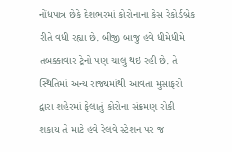નોંધપાત્ર છેકે દેશભરમાં કોરોનાના કેસ રેકોર્ડબ્રેક રીતે વધી રહ્યા છે. બીજી બાજુ હવે ધીમેધીમે તબક્કાવાર ટ્રેનો પણ ચાલુ થઇ રહી છે. તે સ્થિતિમાં અન્ય રાજ્યમાંથી આવતા મુસાફરો દ્વારા શહેરમાં ફેલાતું કોરોના સંક્રમણ રોકી શકાય તે માટે હવે રેલવે સ્ટેશન પર જ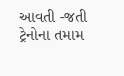આવતી -જતી ટ્રેનોના તમામ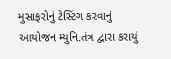મુસાફરોનું ટેસ્ટિંગ કરવાનું આયોજન મ્યુનિ.તંત્ર દ્વારા કરાયું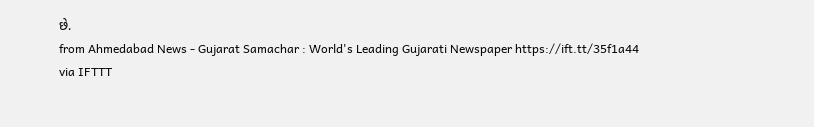છે.
from Ahmedabad News - Gujarat Samachar : World's Leading Gujarati Newspaper https://ift.tt/35f1a44
via IFTTT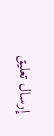إرسال تعليق